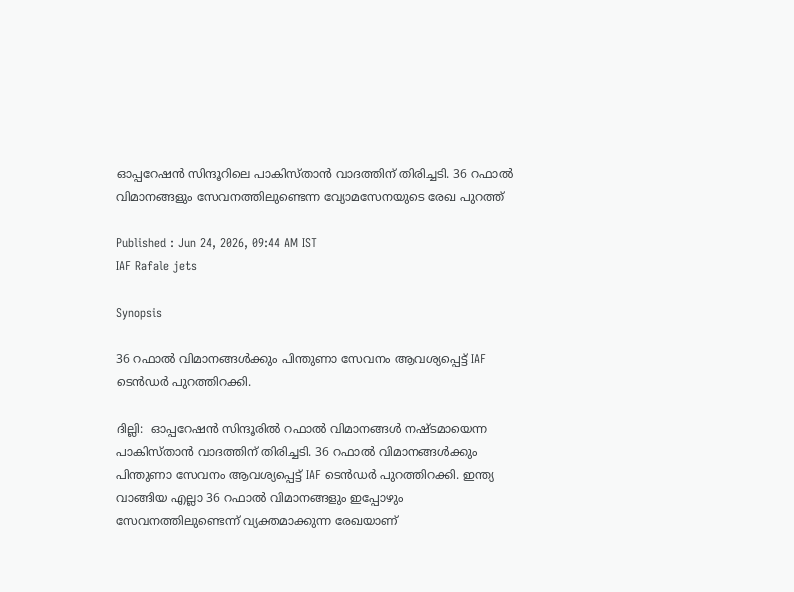ഓപ്പറേഷൻ സിന്ദൂറിലെ പാകിസ്താൻ വാദത്തിന് തിരിച്ചടി. 36 റഫാൽ വിമാനങ്ങളും സേവനത്തിലുണ്ടെന്ന വ്യോമസേനയുടെ രേഖ പുറത്ത്

Published : Jun 24, 2026, 09:44 AM IST
IAF Rafale jets

Synopsis

36 റഫാൽ വിമാനങ്ങൾക്കും പിന്തുണാ സേവനം ആവശ്യപ്പെട്ട് IAF ടെൻഡർ പുറത്തിറക്കി.

ദില്ലി:  ഓപ്പറേഷൻ സിന്ദൂരിൽ റഫാൽ വിമാനങ്ങൾ നഷ്ടമായെന്ന പാകിസ്താൻ വാദത്തിന് തിരിച്ചടി. 36 റഫാൽ വിമാനങ്ങൾക്കും പിന്തുണാ സേവനം ആവശ്യപ്പെട്ട് IAF ടെൻഡർ പുറത്തിറക്കി. ഇന്ത്യ വാങ്ങിയ എല്ലാ 36 റഫാൽ വിമാനങ്ങളും ഇപ്പോഴും സേവനത്തിലുണ്ടെന്ന് വ്യക്തമാക്കുന്ന രേഖയാണ്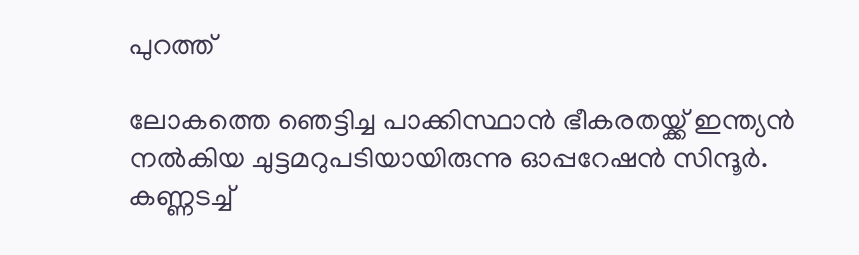പുറത്ത്

ലോകത്തെ ഞെട്ടിച്ച പാക്കിസ്ഥാൻ ഭീകരതയ്ക്ക് ഇന്ത്യൻ നൽകിയ ചുട്ടമറുപടിയായിരുന്നു ഓപ്പറേഷൻ സിന്ദൂർ. കണ്ണടച്ച്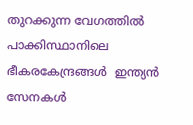തുറക്കുന്ന വേഗത്തിൽ പാക്കിസ്ഥാനിലെ ഭീകരകേന്ദ്രങ്ങൾ  ഇന്ത്യന്‍ സേനകൾ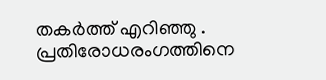തകർത്ത് എറിഞ്ഞു . പ്രതിരോധരംഗത്തിനെ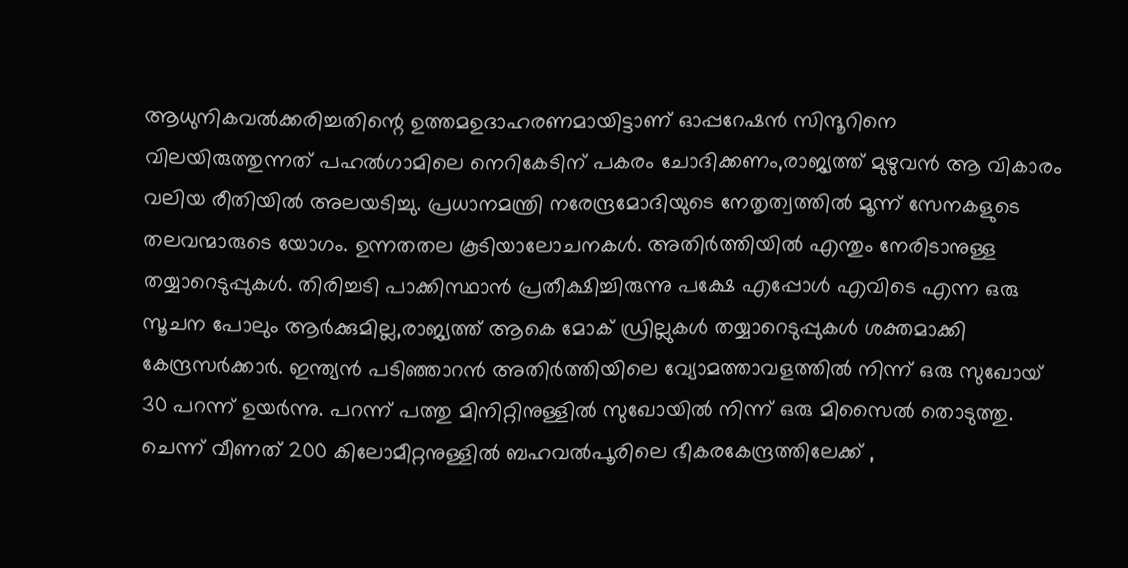ആധുനികവൽക്കരിച്ചതിന്റെ ഉത്തമഉദാഹരണമായിട്ടാണ് ഓപ്പറേഷന്‍ സിന്ദൂറിനെ വിലയിരുത്തുന്നത് പഹൽഗാമിലെ നെറികേടിന് പകരം ചോദിക്കണം,രാജ്യത്ത് മുഴുവൻ ആ വികാരം വലിയ രീതിയിൽ അലയടിച്ചു. പ്രധാനമന്ത്രി നരേന്ദ്രമോദിയുടെ നേതൃത്വത്തിൽ മൂന്ന് സേനകളുടെ തലവന്മാരുടെ യോഗം. ഉന്നതതല കൂടിയാലോചനകൾ. അതിർത്തിയിൽ എന്തും നേരിടാനുള്ള തയ്യാറെടുപ്പുകൾ. തിരിച്ചടി പാക്കിസ്ഥാൻ പ്രതീക്ഷിച്ചിരുന്നു പക്ഷേ എപ്പോൾ എവിടെ എന്ന ഒരു സൂചന പോലും ആർക്കുമില്ല,രാജ്യത്ത് ആകെ മോക് ഡ്രില്ലുകൾ തയ്യാറെടുപ്പുകൾ ശക്തമാക്കി കേന്ദ്രസർക്കാർ. ഇന്ത്യൻ പടിഞ്ഞാറൻ അതിർത്തിയിലെ വ്യോമത്താവളത്തിൽ നിന്ന് ഒരു സുഖോയ് 30 പറന്ന് ഉയർന്നു. പറന്ന് പത്തു മിനിറ്റിനുള്ളിൽ സുഖോയിൽ നിന്ന് ഒരു മിസൈൽ തൊടുത്തു. ചെന്ന് വീണത് 200 കിലോമീറ്റനുള്ളിൽ ബഹവൽപൂരിലെ ഭീകരകേന്ദ്രത്തിലേക്ക് ,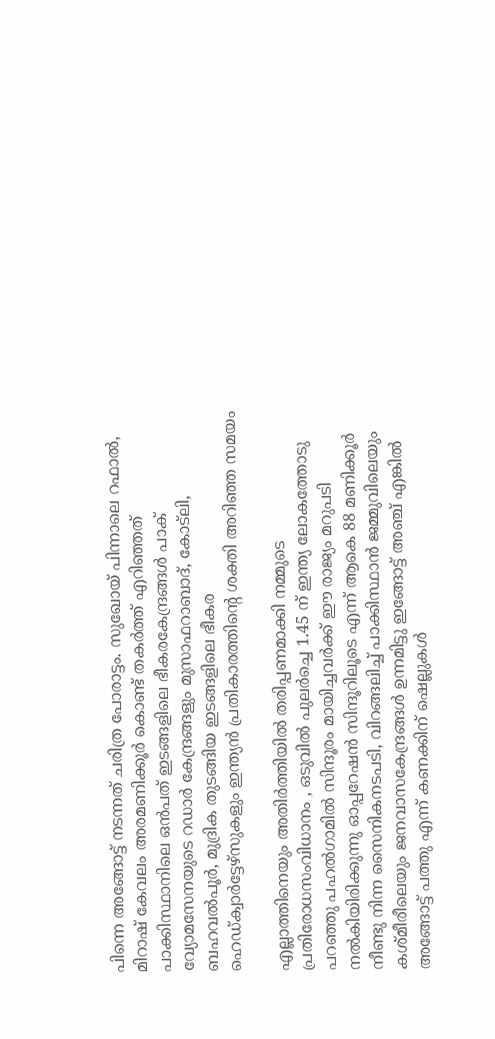പിന്നെ അങ്ങോട്ട് നടന്നത് ചരിത്ര പോരാട്ടം. സുഖോയ് പിന്നാലെ റഫാൽ, മിറാഷ് കേവലം അരമണിക്കൂർ കൊണ്ട് തകർത്ത് എറിഞ്ഞത് പാക്കിസ്ഥാനിലെ ഒൻപത് ഇടങ്ങളിലെ ഭീകരകേന്ദ്രങ്ങൾ പാക് വ്യോമസേനയുടെ റ‍ഡാർ കേന്ദ്രങ്ങളും മുസാഫറാബാദ്, കോട്‌ലി, ബഹവൽപൂർ, മുദ്രിക തുടങ്ങിയ ഇടങ്ങളിലെ ഭീകര ഹെഡ്ക്വാർട്ടേഴ്സുകളും ഇന്ത്യൻ പ്രതികാരത്തിന്റെ ശക്തി അറിഞ്ഞ സമയം

എല്ലാത്തിനെയും അതിർത്തിയിൽ തരിപ്പണമാക്കി നമ്മുടെ പ്രതിരോധസംവിധാനം , ഒടുവിൽ പുലർച്ചെ 1.45 ന് ഇന്ത്യ ലോകത്തോടു പറഞ്ഞു പഹൽഗാമിൽ സിന്ദൂരം മായിച്ചവർക്ക് ഈ രാജ്യം മറുപടി നൽകിയിരിക്കുന്നു ഓപ്പറേഷൻ സിന്ദൂറിലൂടെ എന്ന് ആകെ 88 മണിക്കൂർ നീണ്ടു നിന്ന സൈനികനടപടി, വിറങ്ങലിച്ച് പാക്കിസ്ഥാൻ ജമ്മുവിലെയും കശ്മീരീലെയും ജനവാസകേന്ദ്രങ്ങൾ ഉന്നമിട്ടു ഇങ്ങോട്ട് അഞ്ച് എങ്കിൽ അങ്ങോട്ട് പത്തു എന്ന് കണക്കിന് ഷെല്ലുകൾ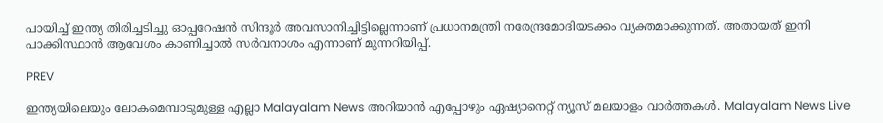പായിച്ച് ഇന്ത്യ തിരിച്ചടിച്ചു ഓപ്പറേഷൻ സിന്ദൂർ അവസാനിച്ചിട്ടില്ലെന്നാണ് പ്രധാനമന്ത്രി നരേന്ദ്രമോദിയടക്കം വ്യക്തമാക്കുന്നത്. അതായത് ഇനി പാക്കിസ്ഥാൻ ആവേശം കാണിച്ചാൽ സർവനാശം എന്നാണ് മുന്നറിയിപ്പ്.

PREV

ഇന്ത്യയിലെയും ലോകമെമ്പാടുമുള്ള എല്ലാ Malayalam News അറിയാൻ എപ്പോഴും ഏഷ്യാനെറ്റ് ന്യൂസ് മലയാളം വാർത്തകൾ. Malayalam News Live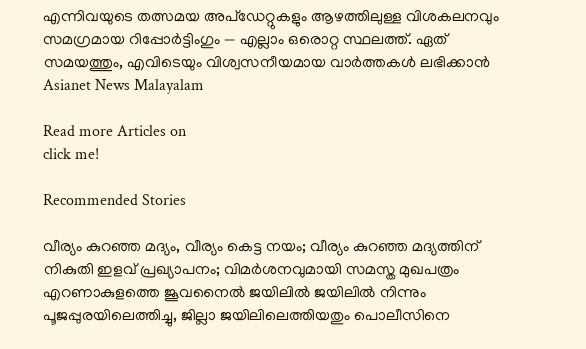എന്നിവയുടെ തത്സമയ അപ്‌ഡേറ്റുകളും ആഴത്തിലുള്ള വിശകലനവും സമഗ്രമായ റിപ്പോർട്ടിംഗും — എല്ലാം ഒരൊറ്റ സ്ഥലത്ത്. ഏത് സമയത്തും, എവിടെയും വിശ്വസനീയമായ വാർത്തകൾ ലഭിക്കാൻ Asianet News Malayalam

Read more Articles on
click me!

Recommended Stories

വീര്യം കുറഞ്ഞ മദ്യം, വീര്യം കെട്ട നയം; വീര്യം കുറഞ്ഞ മദ്യത്തിന് നികുതി ഇളവ് പ്രഖ്യാപനം; വിമർശനവുമായി സമസ്ത മുഖപത്രം
എറണാകുളത്തെ ജൂവനൈൽ ജയിലിൽ ജയിലിൽ നിന്നും പൂജപ്പുരയിലെത്തിച്ചു, ജില്ലാ ജയിലിലെത്തിയതും പൊലീസിനെ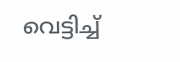വെട്ടിച്ച്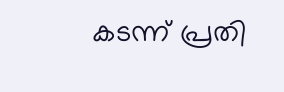കടന്ന് പ്രതി